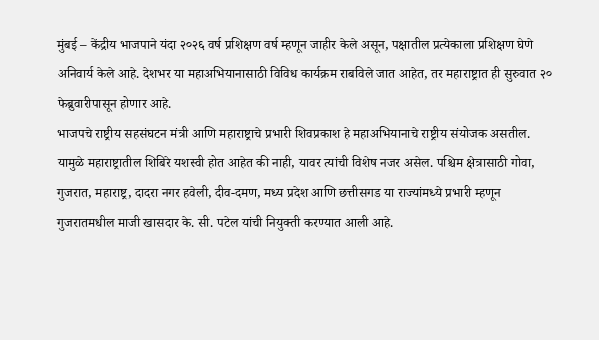मुंबई – केंद्रीय भाजपाने यंदा २०२६ वर्ष प्रशिक्षण वर्ष म्हणून जाहीर केले असून, पक्षातील प्रत्येकाला प्रशिक्षण घेणे अनिवार्य केले आहे. देशभर या महाअभियानासाठी विविध कार्यक्रम राबविले जात आहेत, तर महाराष्ट्रात ही सुरुवात २० फेब्रुवारीपासून होणार आहे.
भाजपचे राष्ट्रीय सहसंघटन मंत्री आणि महाराष्ट्राचे प्रभारी शिवप्रकाश हे महाअभियानाचे राष्ट्रीय संयोजक असतील. यामुळे महाराष्ट्रातील शिबिरे यशस्वी होत आहेत की नाही, यावर त्यांची विशेष नजर असेल. पश्चिम क्षेत्रासाठी गोवा, गुजरात, महाराष्ट्र, दादरा नगर हवेली, दीव-दमण, मध्य प्रदेश आणि छत्तीसगड या राज्यांमध्ये प्रभारी म्हणून गुजरातमधील माजी खासदार के. सी. पटेल यांची नियुक्ती करण्यात आली आहे.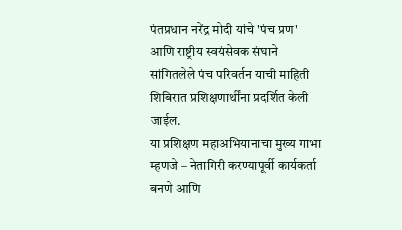पंतप्रधान नरेंद्र मोदी यांचे 'पंच प्रण' आणि राष्ट्रीय स्वयंसेवक संघाने सांगितलेले पंच परिवर्तन याची माहिती शिबिरात प्रशिक्षणार्थींना प्रदर्शित केली जाईल.
या प्रशिक्षण महाअभियानाचा मुख्य गाभा म्हणजे – नेतागिरी करण्यापूर्वी कार्यकर्ता बनणे आणि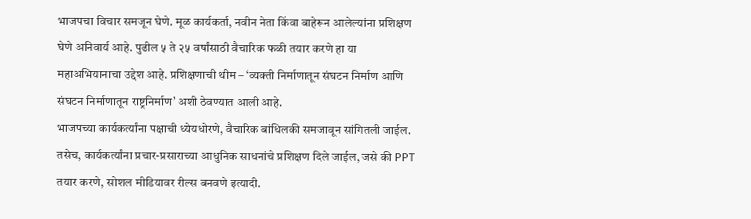भाजपचा विचार समजून घेणे. मूळ कार्यकर्ता, नवीन नेता किंवा बाहेरून आलेल्यांना प्रशिक्षण घेणे अनिवार्य आहे. पुढील ५ ते २५ वर्षांसाठी वैचारिक फळी तयार करणे हा या महाअभियानाचा उद्देश आहे. प्रशिक्षणाची थीम – ‘व्यक्ती निर्माणातून संघटन निर्माण आणि संघटन निर्माणातून राष्ट्रनिर्माण’ अशी ठेवण्यात आली आहे.
भाजपच्या कार्यकर्त्यांना पक्षाची ध्येयधोरणे, वैचारिक बांधिलकी समजावून सांगितली जाईल. तसेच, कार्यकर्त्यांना प्रचार-प्रसाराच्या आधुनिक साधनांचे प्रशिक्षण दिले जाईल, जसे की PPT तयार करणे, सोशल मीडियावर रील्स बनवणे इत्यादी.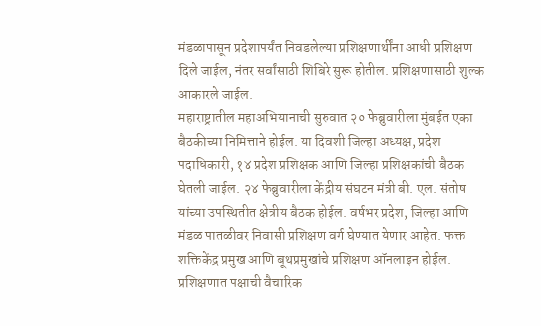मंडळापासून प्रदेशापर्यंत निवडलेल्या प्रशिक्षणार्थींना आधी प्रशिक्षण दिले जाईल, नंतर सर्वांसाठी शिबिरे सुरू होतील. प्रशिक्षणासाठी शुल्क आकारले जाईल.
महाराष्ट्रातील महाअभियानाची सुरुवात २० फेब्रुवारीला मुंबईत एका बैठकीच्या निमित्ताने होईल. या दिवशी जिल्हा अध्यक्ष, प्रदेश पदाधिकारी, १४ प्रदेश प्रशिक्षक आणि जिल्हा प्रशिक्षकांची बैठक घेतली जाईल. २४ फेब्रुवारीला केंद्रीय संघटन मंत्री बी. एल. संतोष यांच्या उपस्थितीत क्षेत्रीय बैठक होईल. वर्षभर प्रदेश, जिल्हा आणि मंडळ पातळीवर निवासी प्रशिक्षण वर्ग घेण्यात येणार आहेत. फक्त शक्तिकेंद्र प्रमुख आणि बूथप्रमुखांचे प्रशिक्षण ऑनलाइन होईल.
प्रशिक्षणात पक्षाची वैचारिक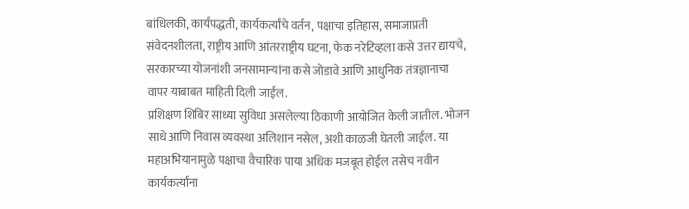बांधिलकी, कार्यपद्धती, कार्यकर्त्यांचे वर्तन, पक्षाचा इतिहास, समाजाप्रती संवेदनशीलता, राष्ट्रीय आणि आंतरराष्ट्रीय घटना, फेक नरेटिव्हला कसे उत्तर द्यायचे, सरकारच्या योजनांशी जनसामान्यांना कसे जोडावे आणि आधुनिक तंत्रज्ञानाचा वापर याबाबत माहिती दिली जाईल.
प्रशिक्षण शिबिर साध्या सुविधा असलेल्या ठिकाणी आयोजित केली जातील. भोजन साधे आणि निवास व्यवस्था अलिशान नसेल, अशी काळजी घेतली जाईल. या महाअभियानामुळे पक्षाचा वैचारिक पाया अधिक मजबूत होईल तसेच नवीन कार्यकर्त्यांना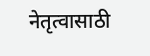नेतृत्वासाठी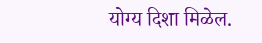योग्य दिशा मिळेल.